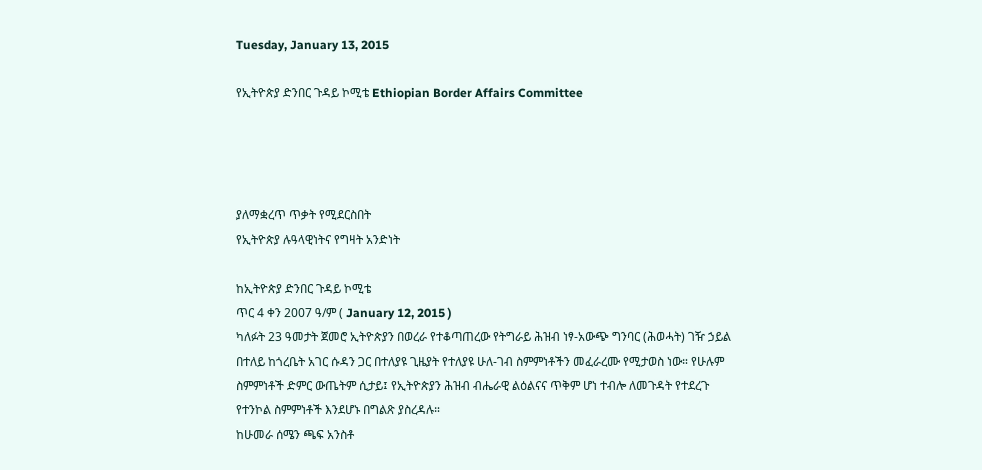Tuesday, January 13, 2015

የኢትዮጵያ ድንበር ጉዳይ ኮሚቴ Ethiopian Border Affairs Committee




ያለማቋረጥ ጥቃት የሚደርስበት
የኢትዮጵያ ሉዓላዊነትና የግዛት አንድነት

ከኢትዮጵያ ድንበር ጉዳይ ኮሚቴ
ጥር 4 ቀን 2007 ዓ/ም ( January 12, 2015 )
ካለፉት 23 ዓመታት ጀመሮ ኢትዮጵያን በወረራ የተቆጣጠረው የትግራይ ሕዝብ ነፃ-አውጭ ግንባር (ሕወሓት) ገዥ ኃይል
በተለይ ከጎረቤት አገር ሱዳን ጋር በተለያዩ ጊዜያት የተለያዩ ሁለ-ገብ ስምምነቶችን መፈራረሙ የሚታወስ ነው። የሁሉም
ስምምነቶች ድምር ውጤትም ሲታይ፤ የኢትዮጵያን ሕዝብ ብሔራዊ ልዕልናና ጥቅም ሆነ ተብሎ ለመጉዳት የተደረጉ
የተንኮል ስምምነቶች እንደሆኑ በግልጽ ያስረዳሉ።
ከሁመራ ሰሜን ጫፍ አንስቶ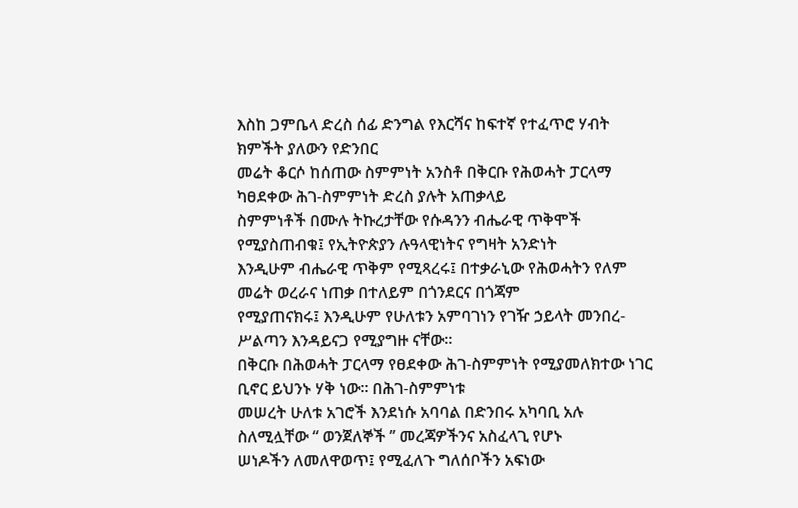እስከ ጋምቤላ ድረስ ሰፊ ድንግል የእርሻና ከፍተኛ የተፈጥሮ ሃብት ክምችት ያለውን የድንበር
መሬት ቆርሶ ከሰጠው ስምምነት አንስቶ በቅርቡ የሕወሓት ፓርላማ ካፀደቀው ሕገ-ስምምነት ድረስ ያሉት አጠቃላይ
ስምምነቶች በሙሉ ትኩረታቸው የሱዳንን ብሔራዊ ጥቅሞች የሚያስጠብቁ፤ የኢትዮጵያን ሉዓላዊነትና የግዛት አንድነት
እንዲሁም ብሔራዊ ጥቅም የሚጻረሩ፤ በተቃራኒው የሕወሓትን የለም መሬት ወረራና ነጠቃ በተለይም በጎንደርና በጎጃም
የሚያጠናክሩ፤ እንዲሁም የሁለቱን አምባገነን የገዥ ኃይላት መንበረ-ሥልጣን እንዳይናጋ የሚያግዙ ናቸው።
በቅርቡ በሕወሓት ፓርላማ የፀደቀው ሕገ-ስምምነት የሚያመለክተው ነገር ቢኖር ይህንኑ ሃቅ ነው። በሕገ-ስምምነቱ
መሠረት ሁለቱ አገሮች እንደነሱ አባባል በድንበሩ አካባቢ አሉ ስለሚሏቸው “ ወንጀለኞች ’’ መረጃዎችንና አስፈላጊ የሆኑ
ሠነዶችን ለመለዋወጥ፤ የሚፈለጉ ግለሰቦችን አፍነው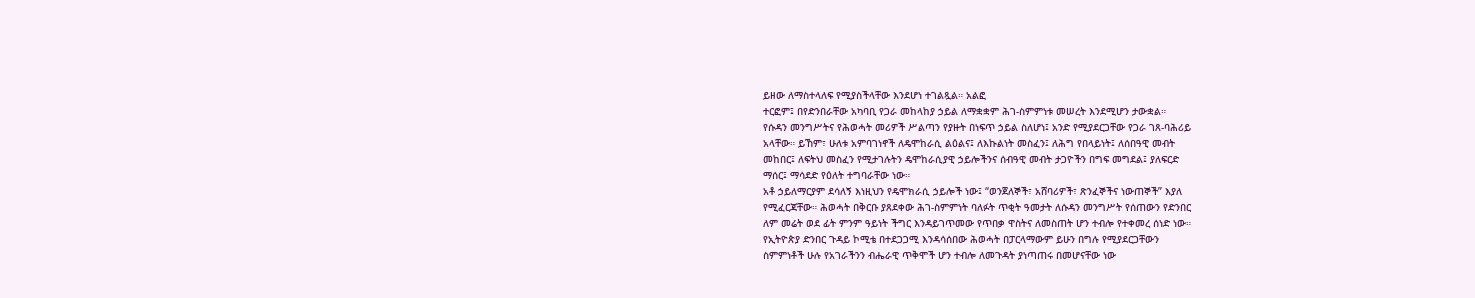ይዘው ለማስተላለፍ የሚያስችላቸው እንደሆነ ተገልጿል። አልፎ
ተርፎም፤ በየድንበራቸው አካባቢ የጋራ መከላከያ ኃይል ለማቋቋም ሕገ-ስምምነቱ መሠረት እንደሚሆን ታውቋል።
የሱዳን መንግሥትና የሕወሓት መሪዎች ሥልጣን የያዙት በነፍጥ ኃይል ስለሆነ፤ አንድ የሚያደርጋቸው የጋራ ገጸ-ባሕሪይ
አላቸው። ይኸም፣ ሁለቱ አምባገነኖች ለዴሞከራሲ ልዕልና፤ ለእኩልነት መስፈን፤ ለሕግ የበላይነት፤ ለሰበዓዊ መብት
መከበር፤ ለፍትህ መስፈን የሚታገሉትን ዴሞከራሲያዊ ኃይሎችንና ሰብዓዊ መብት ታጋዮችን በግፍ መግደል፤ ያለፍርድ
ማሰር፤ ማሳደድ የዕለት ተግባራቸው ነው።
አቶ ኃይለማርያም ደሳለኝ እነዚህን የዴሞክራሲ ኃይሎች ነው፤ “ወንጀለኞች፣ አሸባሪዎች፣ ጽንፈኞችና ነውጠኞች” እያለ
የሚፈርጃቸው። ሕወሓት በቅርቡ ያጸደቀው ሕገ-ስምምነት ባለፉት ጥቂት ዓመታት ለሱዳን መንግሥት የሰጠውን የድንበር
ለም መሬት ወደ ፊት ምንም ዓይነት ችግር እንዳይገጥመው የጥበቃ ዋስትና ለመስጠት ሆን ተብሎ የተቀመረ ሰነድ ነው።
የኢትዮጵያ ድንበር ጉዳይ ኮሚቴ በተደጋጋሚ እንዳሳሰበው ሕወሓት በፓርላማውም ይሁን በግሉ የሚያደርጋቸውን
ስምምነቶች ሁሉ የአገራችንን ብሔራዊ ጥቅሞች ሆን ተብሎ ለመጉዳት ያነጣጠሩ በመሆናቸው ነው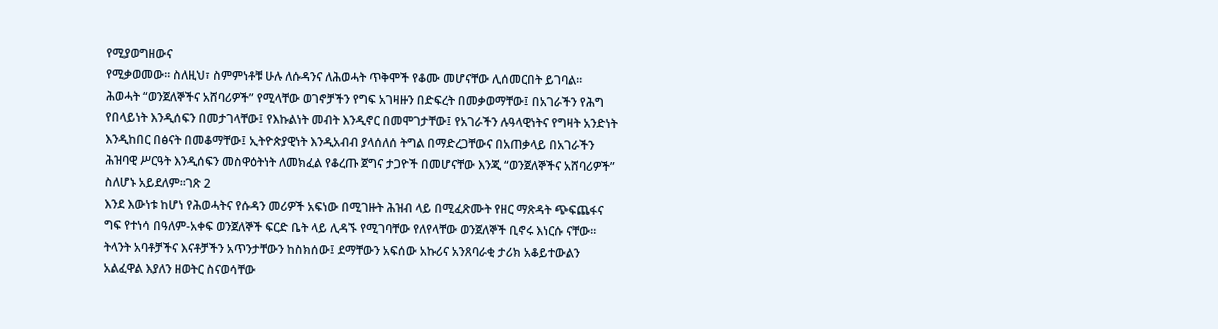የሚያወግዘውና
የሚቃወመው። ስለዚህ፣ ስምምነቶቹ ሁሉ ለሱዳንና ለሕወሓት ጥቅሞች የቆሙ መሆናቸው ሊሰመርበት ይገባል።
ሕወሓት “ወንጀለኞችና አሸባሪዎች” የሚላቸው ወገኖቻችን የግፍ አገዛዙን በድፍረት በመቃወማቸው፤ በአገራችን የሕግ
የበላይነት እንዲሰፍን በመታገላቸው፤ የእኩልነት መብት እንዲኖር በመሞገታቸው፤ የአገራችን ሉዓላዊነትና የግዛት አንድነት
እንዲከበር በፅናት በመቆማቸው፤ ኢትዮጵያዊነት እንዲአብብ ያላሰለሰ ትግል በማድረጋቸውና በአጠቃላይ በአገራችን
ሕዝባዊ ሥርዓት እንዲሰፍን መስዋዕትነት ለመክፈል የቆረጡ ጀግና ታጋዮች በመሆናቸው እንጂ “ወንጀለኞችና አሸባሪዎች”
ስለሆኑ አይደለም።ገጽ 2
እንደ እውነቱ ከሆነ የሕወሓትና የሱዳን መሪዎች አፍነው በሚገዙት ሕዝብ ላይ በሚፈጽሙት የዘር ማጽዳት ጭፍጨፋና
ግፍ የተነሳ በዓለም-አቀፍ ወንጀለኞች ፍርድ ቤት ላይ ሊዳኙ የሚገባቸው የለየላቸው ወንጀለኞች ቢኖሩ እነርሱ ናቸው።
ትላንት አባቶቻችና እናቶቻችን አጥንታቸውን ከስክሰው፤ ደማቸውን አፍሰው አኩሪና አንጸባራቂ ታሪክ አቆይተውልን
አልፈዋል እያለን ዘወትር ስናወሳቸው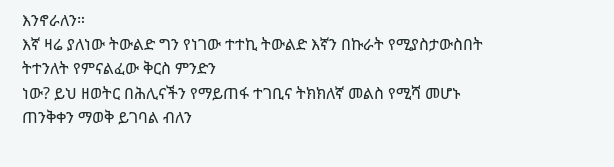እንኖራለን።
እኛ ዛሬ ያለነው ትውልድ ግን የነገው ተተኪ ትውልድ እኛን በኩራት የሚያስታውስበት ትተንለት የምናልፈው ቅርስ ምንድን
ነው? ይህ ዘወትር በሕሊናችን የማይጠፋ ተገቢና ትክክለኛ መልስ የሚሻ መሆኑ ጠንቅቀን ማወቅ ይገባል ብለን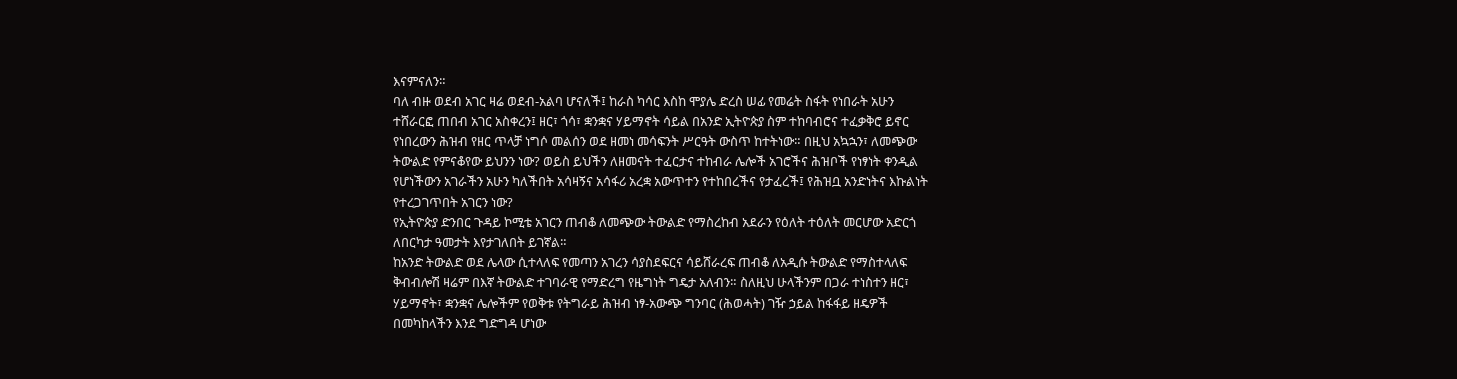እናምናለን።
ባለ ብዙ ወደብ አገር ዛሬ ወደብ-አልባ ሆናለች፤ ከራስ ካሳር እስከ ሞያሌ ድረስ ሠፊ የመሬት ስፋት የነበራት አሁን
ተሸራርፎ ጠበብ አገር አስቀረን፤ ዘር፣ ጎሳ፣ ቋንቋና ሃይማኖት ሳይል በአንድ ኢትዮጵያ ስም ተከባብሮና ተፈቃቅሮ ይኖር
የነበረውን ሕዝብ የዘር ጥላቻ ነግሶ መልሰን ወደ ዘመነ መሳፍንት ሥርዓት ውስጥ ከተትነው። በዚህ አኳኋን፣ ለመጭው
ትውልድ የምናቆየው ይህንን ነው? ወይስ ይህችን ለዘመናት ተፈርታና ተከብራ ሌሎች አገሮችና ሕዝቦች የነፃነት ቀንዲል
የሆነችውን አገራችን አሁን ካለችበት አሳዛኝና አሳፋሪ አረቋ አውጥተን የተከበረችና የታፈረች፤ የሕዝቧ አንድነትና እኩልነት
የተረጋገጥበት አገርን ነው?
የኢትዮጵያ ድንበር ጉዳይ ኮሚቴ አገርን ጠብቆ ለመጭው ትውልድ የማስረከብ አደራን የዕለት ተዕለት መርሆው አድርጎ
ለበርካታ ዓመታት እየታገለበት ይገኛል።
ከአንድ ትውልድ ወደ ሌላው ሲተላለፍ የመጣን አገረን ሳያስደፍርና ሳይሸራረፍ ጠብቆ ለአዲሱ ትውልድ የማስተላለፍ
ቅብብሎሽ ዛሬም በእኛ ትውልድ ተገባራዊ የማድረግ የዜግነት ግዴታ አለብን። ስለዚህ ሁላችንም በጋራ ተነስተን ዘር፣
ሃይማኖት፣ ቋንቋና ሌሎችም የወቅቱ የትግራይ ሕዝብ ነፃ-አውጭ ግንባር (ሕወሓት) ገዥ ኃይል ከፋፋይ ዘዴዎች
በመካከላችን እንደ ግድግዳ ሆነው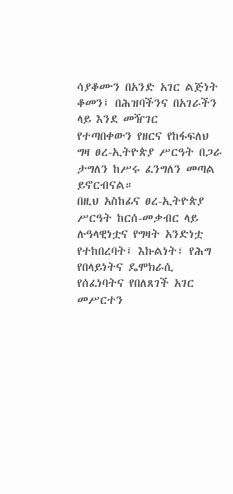ሳያቆሙን በአንድ አገር ልጅነት ቆመን፤ በሕዝባችንና በአገራችን ላይ እንደ መዥገር
የተጣበቀውን የዘርና የከፋፍለህ ግዛ ፀረ-ኢትዮጵያ ሥርዓት በጋራ ታግለን ከሥሩ ፈንግለን መጣል ይኖርብናል።
በዚህ አስከፊና ፀረ-ኢትዮጵያ ሥርዓት ከርሰ-መቃብር ላይ ሉዓላዊነቷና የግዛት አንድነቷ የተከበረባት፤ እኩልነት፣ የሕግ
የበላይነትና ዴሞክራሲ የሰፈነባትና የበለጸገች አገር መሥርተን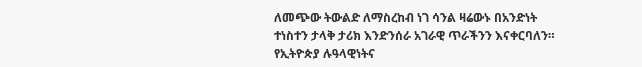ለመጭው ትውልድ ለማስረከብ ነገ ሳንል ዛሬውኑ በአንድነት
ተነስተን ታላቅ ታሪክ እንድንሰራ አገራዊ ጥራችንን እናቀርባለን።
የኢትዮጵያ ሉዓላዊነትና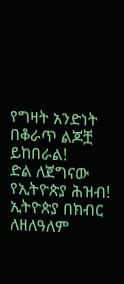የግዛት አንድነት በቆራጥ ልጆቿ ይከበራል!
ድል ለጀግናው የኢትዮጵያ ሕዝብ!
ኢትዮጵያ በክብር ለዘለዓለም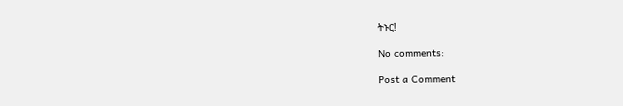ትኑር!

No comments:

Post a Comment